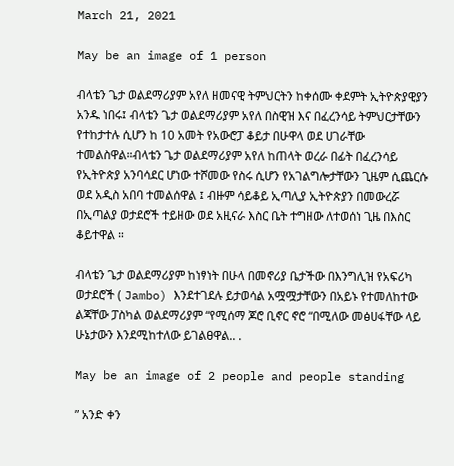March 21, 2021

May be an image of 1 person

ብላቴን ጌታ ወልደማሪያም አየለ ዘመናዊ ትምህርትን ከቀሰሙ ቀደምት ኢትዮጵያዊያን አንዱ ነበሩ፤ ብላቴን ጌታ ወልደማሪያም አየለ በስዊዝ እና በፈረንሳይ ትምህርታቸውን የተከታተሉ ሲሆን ከ 10 አመት የአውሮፓ ቆይታ በሁዋላ ወደ ሀገራቸው ተመልስዋል።ብላቴን ጌታ ወልደማሪያም አየለ ከጠላት ወረራ በፊት በፈረንሳይ የኢትዮጵያ አንባሳደር ሆነው ተሾመው የስሩ ሲሆን የአገልግሎታቸውን ጊዜም ሲጨርሱ ወደ አዲስ አበባ ተመልሰዋል ፤ ብዙም ሳይቆይ ኢጣሊያ ኢትዮጵያን በመውረሯ በኢጣልያ ወታደሮች ተይዘው ወደ አዚናራ እስር ቤት ተግዘው ለተወሰነ ጊዜ በእስር ቆይተዋል ።

ብላቴን ጌታ ወልደማሪያም ከነፃነት በሁላ በመኖሪያ ቤታችው በእንግሊዝ የአፍሪካ ወታደሮች ( Jambo) እንደተገደሉ ይታወሳል አሟሟታቸውን በአይኑ የተመለከተው ልጃቸው ፓስካል ወልደማሪያም “የሚሰማ ጆሮ ቢኖር ኖሮ “በሚለው መፅሀፋቸው ላይ ሁኔታውን እንደሚከተለው ይገልፀዋል.. .

May be an image of 2 people and people standing

” አንድ ቀን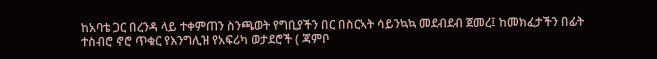ከአባቴ ጋር በረንዳ ላይ ተቀምጠን ስንጫወት የግቢያችን በር በስርኣት ሳይንኳኳ መደብደብ ጀመረ፤ ከመክፈታችን በፊት ተስብሮ ኖሮ ጥቁር የእንግሊዝ የአፍሪካ ወታደሮች ( ጃምቦ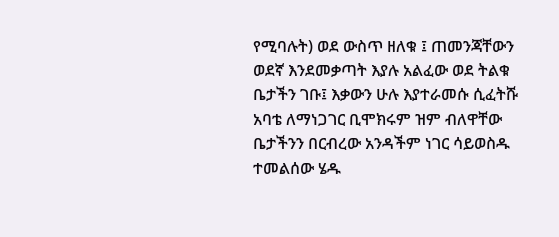የሚባሉት) ወደ ውስጥ ዘለቁ ፤ ጠመንጃቸውን ወደኛ እንደመቃጣት እያሉ አልፈው ወደ ትልቁ ቤታችን ገቡ፤ እቃውን ሁሉ እያተራመሱ ሲፈትሹ አባቴ ለማነጋገር ቢሞክሩም ዝም ብለዋቸው ቤታችንን በርብረው አንዳችም ነገር ሳይወስዱ ተመልሰው ሄዱ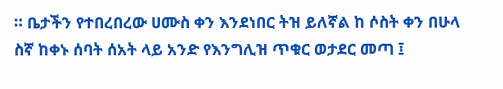። ቤታችን የተበረበረው ሀሙስ ቀን እንደነበር ትዝ ይለኛል ከ ሶስት ቀን በሁላ ስኛ ከቀኑ ሰባት ሰአት ላይ አንድ የእንግሊዝ ጥቁር ወታደር መጣ ፤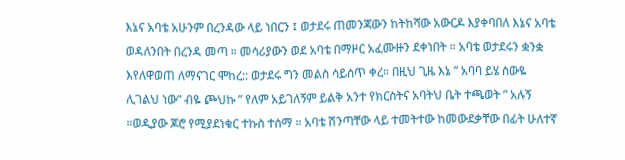እኔና አባቴ አሁንም በረንዳው ላይ ነበርን ፤ ወታደሩ ጠመንጃውን ከትከሻው አውርዶ እያቀባበለ እኔና አባቴ ወዳለንበት በረንዳ መጣ ። መሳሪያውን ወደ አባቴ በማዞር አፈሙዙን ደቀነበት ። አባቴ ወታደሩን ቋንቋ እየለዋወጠ ለማናገር ሞከረ:: ወታደሩ ግን መልስ ሳይሰጥ ቀረ። በዚህ ጊዜ እኔ ” አባባ ይሄ ስውዬ ሊገልህ ነው” ብዬ ጮህኩ ” የለም አይገለኝም ይልቅ አንተ የክርስትና አባትህ ቤት ተጫወት ” አሉኝ ።ወዲያው ጆሮ የሚያደነቁር ተኩስ ተሰማ ። አባቴ ሽንጣቸው ላይ ተመትተው ከመውደቃቸው በፊት ሁለተኛ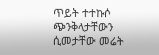ጥይት ተተኩሶ ጭንቅላታቸውን ሲመታቸው መሬት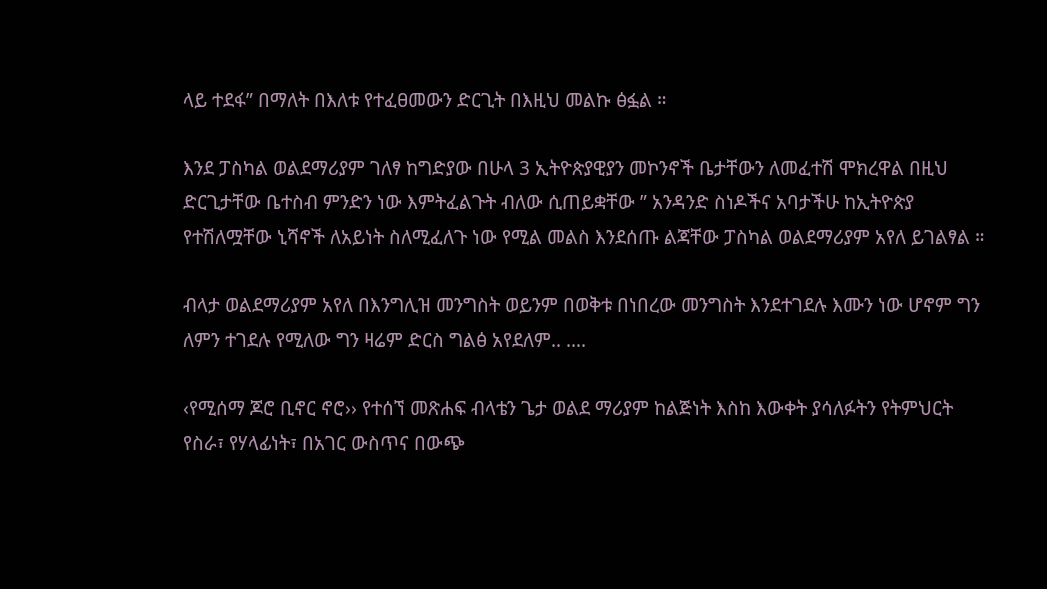ላይ ተደፋ” በማለት በእለቱ የተፈፀመውን ድርጊት በእዚህ መልኩ ፅፏል ።

እንደ ፓስካል ወልደማሪያም ገለፃ ከግድያው በሁላ 3 ኢትዮጵያዊያን መኮንኖች ቤታቸውን ለመፈተሽ ሞክረዋል በዚህ ድርጊታቸው ቤተስብ ምንድን ነው እምትፈልጉት ብለው ሲጠይቋቸው ” አንዳንድ ስነዶችና አባታችሁ ከኢትዮጵያ የተሽለሟቸው ኒሻኖች ለአይነት ስለሚፈለጉ ነው የሚል መልስ እንደሰጡ ልጃቸው ፓስካል ወልደማሪያም አየለ ይገልፃል ።

ብላታ ወልደማሪያም አየለ በእንግሊዝ መንግስት ወይንም በወቅቱ በነበረው መንግስት እንደተገደሉ እሙን ነው ሆኖም ግን ለምን ተገደሉ የሚለው ግን ዛሬም ድርስ ግልፅ አየደለም.. ….

‹የሚሰማ ጆሮ ቢኖር ኖሮ›› የተሰኘ መጽሐፍ ብላቴን ጌታ ወልደ ማሪያም ከልጅነት እስከ እውቀት ያሳለፉትን የትምህርት የስራ፣ የሃላፊነት፣ በአገር ውስጥና በውጭ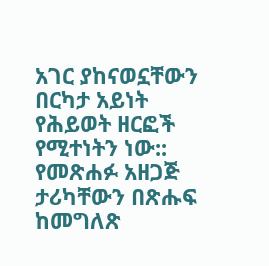አገር ያከናወኗቸውን በርካታ አይነት የሕይወት ዘርፎች የሚተነትን ነው:: የመጽሐፉ አዘጋጅ ታሪካቸውን በጽሑፍ ከመግለጽ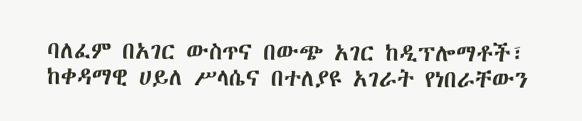ባለፈም በአገር ውስጥና በውጭ አገር ከዲፕሎማቶች፣ ከቀዳማዊ ሀይለ ሥላሴና በተለያዩ አገራት የነበራቸውን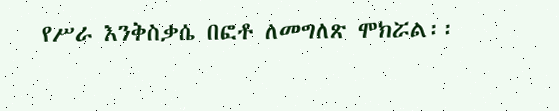የሥራ እንቅስቃሴ በፎቶ ለመግለጽ ሞክሯል፡፡